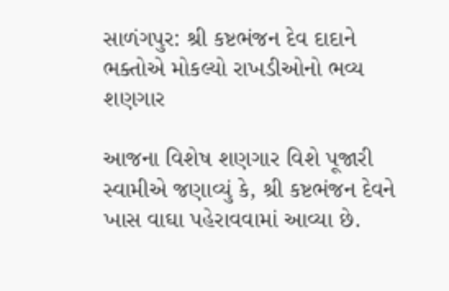સાળંગપુર: શ્રી કષ્ટભંજન દેવ દાદાને ભક્તોએ મોકલ્યો રાખડીઓનો ભવ્ય શણગાર

આજના વિશેષ શણગાર વિશે પૂજારી સ્વામીએ જણાવ્યું કે, શ્રી કષ્ટભંજન દેવને ખાસ વાઘા પહેરાવવામાં આવ્યા છે.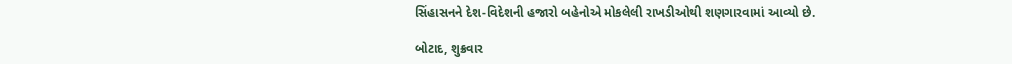સિંહાસનને દેશ-વિદેશની હજારો બહેનોએ મોકલેલી રાખડીઓથી શણગારવામાં આવ્યો છે.

બોટાદ, શુક્રવાર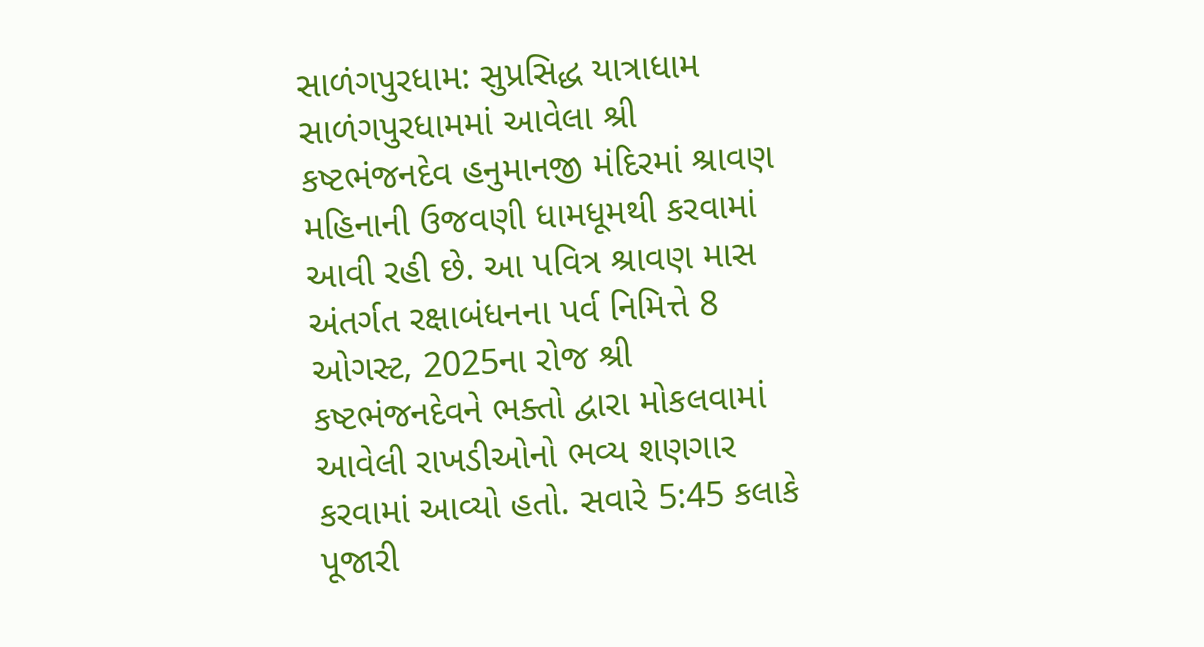સાળંગપુરધામ: સુપ્રસિદ્ધ યાત્રાધામ સાળંગપુરધામમાં આવેલા શ્રી કષ્ટભંજનદેવ હનુમાનજી મંદિરમાં શ્રાવણ મહિનાની ઉજવણી ધામધૂમથી કરવામાં આવી રહી છે. આ પવિત્ર શ્રાવણ માસ અંતર્ગત રક્ષાબંધનના પર્વ નિમિત્તે 8 ઓગસ્ટ, 2025ના રોજ શ્રી કષ્ટભંજનદેવને ભક્તો દ્વારા મોકલવામાં આવેલી રાખડીઓનો ભવ્ય શણગાર કરવામાં આવ્યો હતો. સવારે 5:45 કલાકે પૂજારી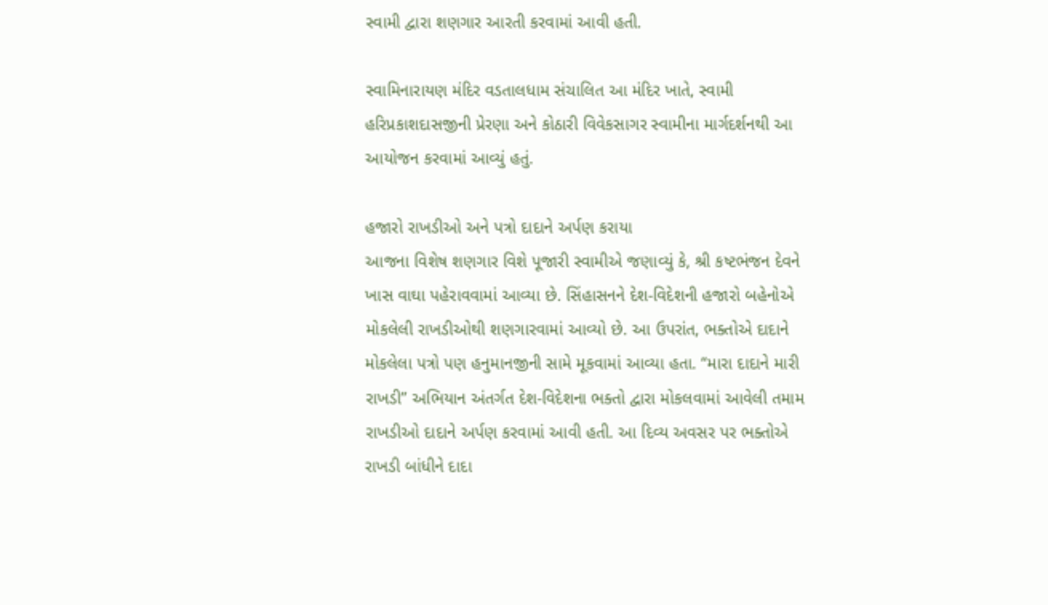સ્વામી દ્વારા શણગાર આરતી કરવામાં આવી હતી.

સ્વામિનારાયણ મંદિર વડતાલધામ સંચાલિત આ મંદિર ખાતે, સ્વામી હરિપ્રકાશદાસજીની પ્રેરણા અને કોઠારી વિવેકસાગર સ્વામીના માર્ગદર્શનથી આ આયોજન કરવામાં આવ્યું હતું.

હજારો રાખડીઓ અને પત્રો દાદાને અર્પણ કરાયા
આજના વિશેષ શણગાર વિશે પૂજારી સ્વામીએ જણાવ્યું કે, શ્રી કષ્ટભંજન દેવને ખાસ વાઘા પહેરાવવામાં આવ્યા છે. સિંહાસનને દેશ-વિદેશની હજારો બહેનોએ મોકલેલી રાખડીઓથી શણગારવામાં આવ્યો છે. આ ઉપરાંત, ભક્તોએ દાદાને મોકલેલા પત્રો પણ હનુમાનજીની સામે મૂકવામાં આવ્યા હતા. “મારા દાદાને મારી રાખડી” અભિયાન અંતર્ગત દેશ-વિદેશના ભક્તો દ્વારા મોકલવામાં આવેલી તમામ રાખડીઓ દાદાને અર્પણ કરવામાં આવી હતી. આ દિવ્ય અવસર પર ભક્તોએ રાખડી બાંધીને દાદા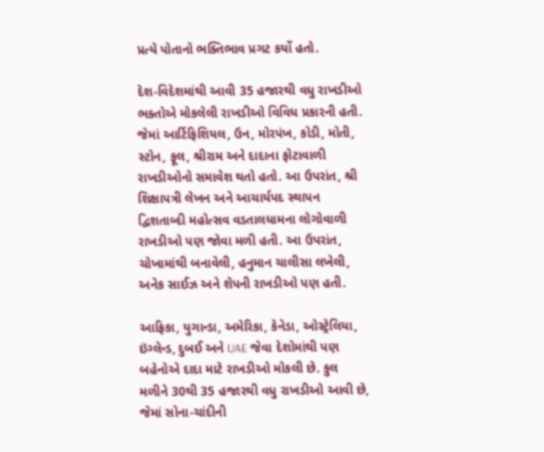પ્રત્યે પોતાનો ભક્તિભાવ પ્રગટ કર્યો હતો.

દેશ-વિદેશમાંથી આવી 35 હજારથી વધુ રાખડીઓ
ભક્તોએ મોકલેલી રાખડીઓ વિવિધ પ્રકારની હતી. જેમાં આર્ટિફિશિયલ, ઉન, મોરપંખ, કોડી, મોતી, સ્ટોન, ફૂલ, શ્રીરામ અને દાદાના ફોટાવાળી રાખડીઓનો સમાવેશ થતો હતો. આ ઉપરાંત, શ્રી શિક્ષાપત્રી લેખન અને આચાર્યપદ સ્થાપન દ્વિશતાબ્દી મહોત્સવ વડતાલધામના લોગોવાળી રાખડીઓ પણ જોવા મળી હતી. આ ઉપરાંત, ચોખામાંથી બનાવેલી, હનુમાન ચાલીસા લખેલી, અનેક સાઈઝ અને શેપની રાખડીઓ પણ હતી.

આફ્રિકા, યુગાન્ડા, અમેરિકા, કેનેડા, ઓસ્ટ્રેલિયા, ઇંગ્લેન્ડ, દુબઈ અને UAE જેવા દેશોમાંથી પણ બહેનોએ દાદા માટે રાખડીઓ મોકલી છે. કુલ મળીને 30થી 35 હજારથી વધુ રાખડીઓ આવી છે, જેમાં સોના-ચાંદીની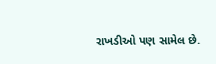રાખડીઓ પણ સામેલ છે.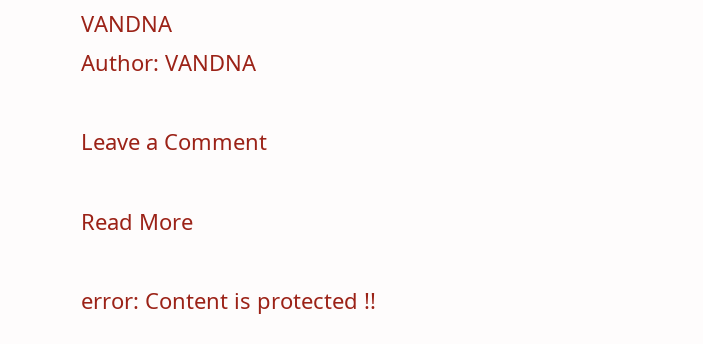VANDNA
Author: VANDNA

Leave a Comment

Read More

error: Content is protected !!